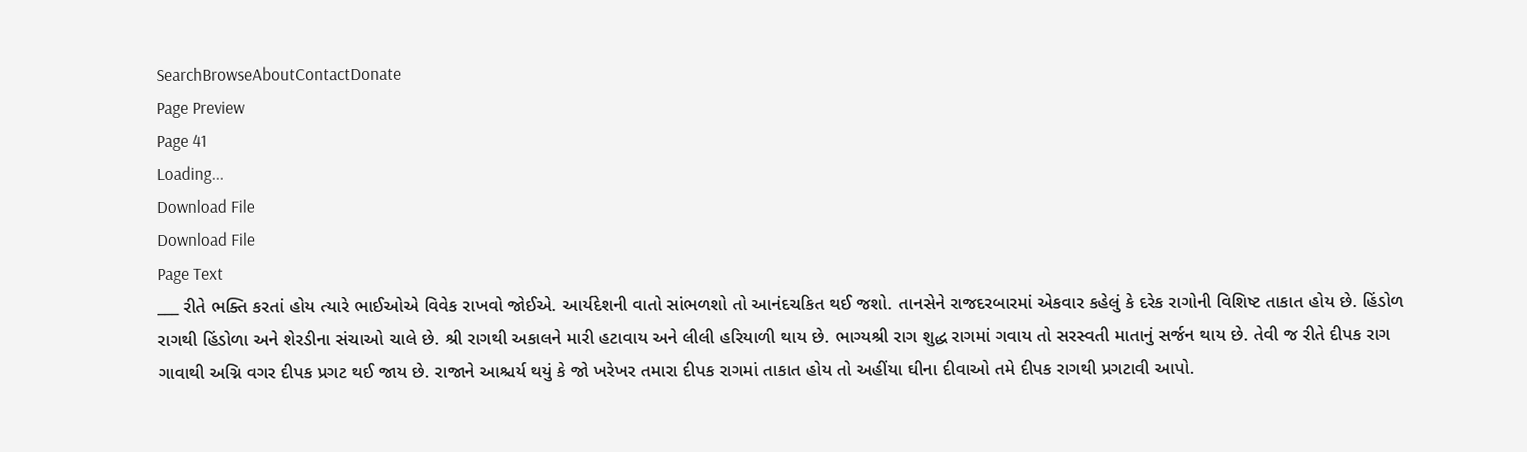SearchBrowseAboutContactDonate
Page Preview
Page 41
Loading...
Download File
Download File
Page Text
___ રીતે ભક્તિ કરતાં હોય ત્યારે ભાઈઓએ વિવેક રાખવો જોઈએ. આર્યદેશની વાતો સાંભળશો તો આનંદચકિત થઈ જશો. તાનસેને રાજદરબારમાં એકવાર કહેલું કે દરેક રાગોની વિશિષ્ટ તાકાત હોય છે. હિંડોળ રાગથી હિંડોળા અને શેરડીના સંચાઓ ચાલે છે. શ્રી રાગથી અકાલને મારી હટાવાય અને લીલી હરિયાળી થાય છે. ભાગ્યશ્રી રાગ શુદ્ધ રાગમાં ગવાય તો સરસ્વતી માતાનું સર્જન થાય છે. તેવી જ રીતે દીપક રાગ ગાવાથી અગ્નિ વગર દીપક પ્રગટ થઈ જાય છે. રાજાને આશ્ચર્ય થયું કે જો ખરેખર તમારા દીપક રાગમાં તાકાત હોય તો અહીંયા ઘીના દીવાઓ તમે દીપક રાગથી પ્રગટાવી આપો.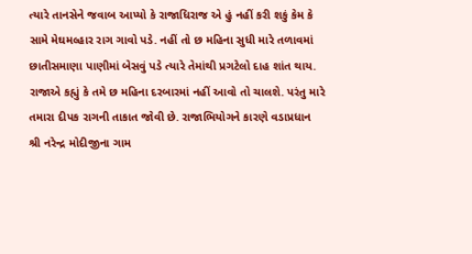ત્યારે તાનસેને જવાબ આપ્યો કે રાજાધિરાજ એ હું નહીં કરી શકું કેમ કે સામે મેઘમલ્હાર રાગ ગાવો પડે. નહીં તો છ મહિના સુધી મારે તળાવમાં છાતીસમાણા પાણીમાં બેસવું પડે ત્યારે તેમાંથી પ્રગટેલો દાહ શાંત થાય. રાજાએ કહ્યું કે તમે છ મહિના દરબારમાં નહીં આવો તો ચાલશે. પરંતુ મારે તમારા દીપક રાગની તાકાત જોવી છે. રાજાભિયોગને કારણે વડાપ્રધાન શ્રી નરેન્દ્ર મોદીજીના ગામ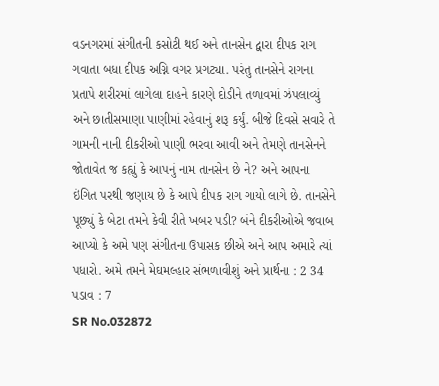વડનગરમાં સંગીતની કસોટી થઈ અને તાનસેન દ્વારા દીપક રાગ ગવાતા બધા દીપક અગ્નિ વગર પ્રગટ્યા. પરંતુ તાનસેને રાગના પ્રતાપે શરીરમાં લાગેલા દાહને કારણે દોડીને તળાવમાં ઝંપલાવ્યું અને છાતીસમાણા પાણીમાં રહેવાનું શરૂ કર્યું. બીજે દિવસે સવારે તે ગામની નાની દીકરીઓ પાણી ભરવા આવી અને તેમણે તાનસેનને જોતાવેત જ કહ્યું કે આપનું નામ તાનસેન છે ને? અને આપના ઇંગિત પરથી જણાય છે કે આપે દીપક રાગ ગાયો લાગે છે. તાનસેને પૂછ્યું કે બેટા તમને કેવી રીતે ખબર પડી? બંને દીકરીઓએ જવાબ આપ્યો કે અમે પણ સંગીતના ઉપાસક છીએ અને આપ અમારે ત્યાં પધારો. અમે તમને મેઘમલ્હાર સંભળાવીશું અને પ્રાર્થના : 2 34 પડાવ : 7
SR No.032872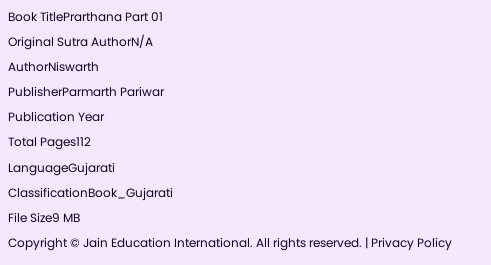Book TitlePrarthana Part 01
Original Sutra AuthorN/A
AuthorNiswarth
PublisherParmarth Pariwar
Publication Year
Total Pages112
LanguageGujarati
ClassificationBook_Gujarati
File Size9 MB
Copyright © Jain Education International. All rights reserved. | Privacy Policy